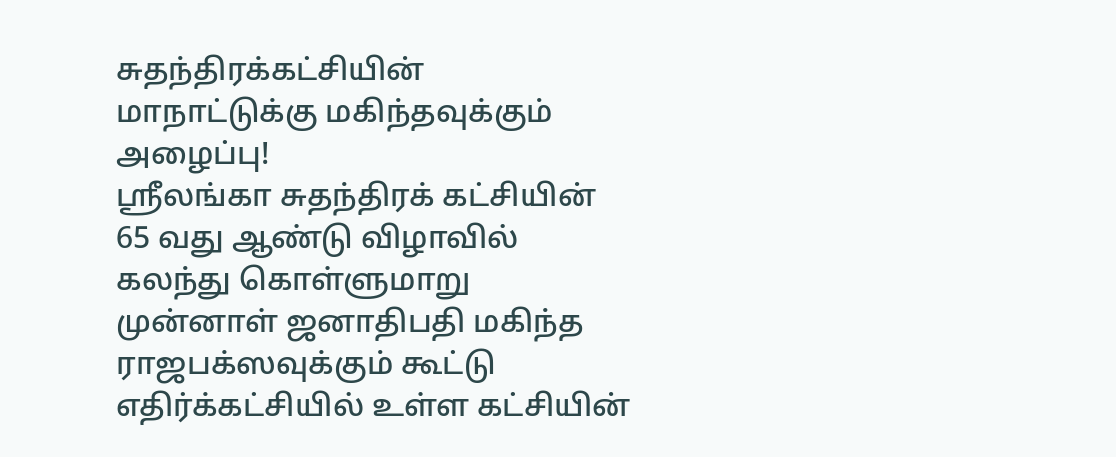சுதந்திரக்கட்சியின் மாநாட்டுக்கு மகிந்தவுக்கும் அழைப்பு!
ஸ்ரீலங்கா சுதந்திரக் கட்சியின் 65 வது ஆண்டு விழாவில் கலந்து கொள்ளுமாறு முன்னாள் ஜனாதிபதி மகிந்த ராஜபக்ஸவுக்கும் கூட்டு எதிர்க்கட்சியில் உள்ள கட்சியின்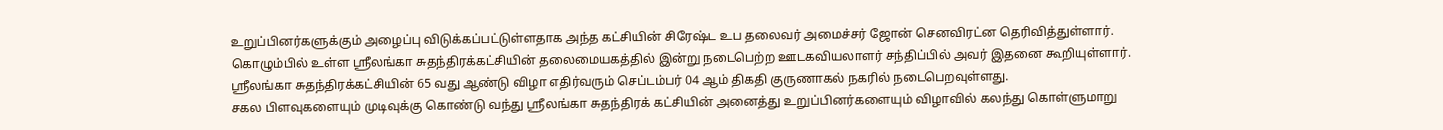உறுப்பினர்களுக்கும் அழைப்பு விடுக்கப்பட்டுள்ளதாக அந்த கட்சியின் சிரேஷ்ட உப தலைவர் அமைச்சர் ஜோன் செனவிரட்ன தெரிவித்துள்ளார்.
கொழும்பில் உள்ள ஸ்ரீலங்கா சுதந்திரக்கட்சியின் தலைமையகத்தில் இன்று நடைபெற்ற ஊடகவியலாளர் சந்திப்பில் அவர் இதனை கூறியுள்ளார்.
ஸ்ரீலங்கா சுதந்திரக்கட்சியின் 65 வது ஆண்டு விழா எதிர்வரும் செப்டம்பர் 04 ஆம் திகதி குருணாகல் நகரில் நடைபெறவுள்ளது.
சகல பிளவுகளையும் முடிவுக்கு கொண்டு வந்து ஸ்ரீலங்கா சுதந்திரக் கட்சியின் அனைத்து உறுப்பினர்களையும் விழாவில் கலந்து கொள்ளுமாறு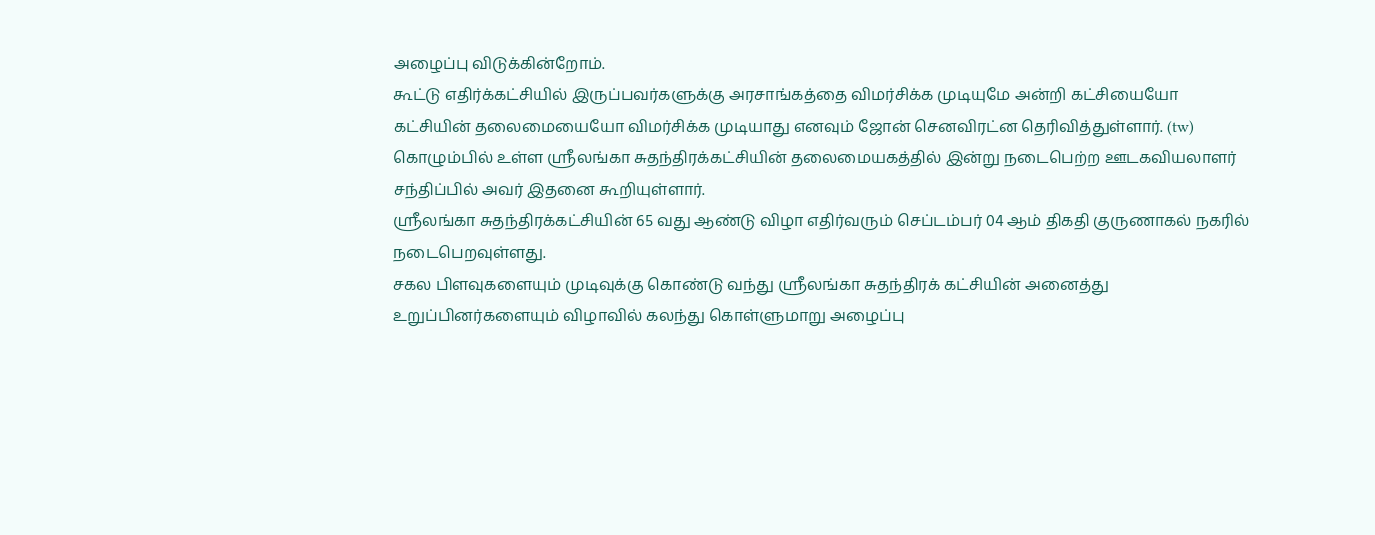அழைப்பு விடுக்கின்றோம்.
கூட்டு எதிர்க்கட்சியில் இருப்பவர்களுக்கு அரசாங்கத்தை விமர்சிக்க முடியுமே அன்றி கட்சியையோ கட்சியின் தலைமையையோ விமர்சிக்க முடியாது எனவும் ஜோன் செனவிரட்ன தெரிவித்துள்ளார். (tw)
கொழும்பில் உள்ள ஸ்ரீலங்கா சுதந்திரக்கட்சியின் தலைமையகத்தில் இன்று நடைபெற்ற ஊடகவியலாளர் சந்திப்பில் அவர் இதனை கூறியுள்ளார்.
ஸ்ரீலங்கா சுதந்திரக்கட்சியின் 65 வது ஆண்டு விழா எதிர்வரும் செப்டம்பர் 04 ஆம் திகதி குருணாகல் நகரில் நடைபெறவுள்ளது.
சகல பிளவுகளையும் முடிவுக்கு கொண்டு வந்து ஸ்ரீலங்கா சுதந்திரக் கட்சியின் அனைத்து உறுப்பினர்களையும் விழாவில் கலந்து கொள்ளுமாறு அழைப்பு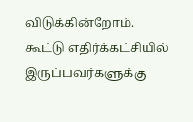விடுக்கின்றோம்.
கூட்டு எதிர்க்கட்சியில் இருப்பவர்களுக்கு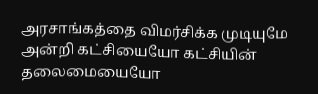அரசாங்கத்தை விமர்சிக்க முடியுமே அன்றி கட்சியையோ கட்சியின் தலைமையையோ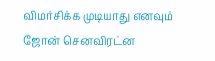விமர்சிக்க முடியாது எனவும் ஜோன் செனவிரட்ன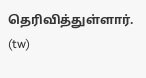தெரிவித்துள்ளார். (tw)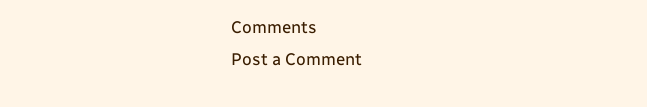Comments
Post a Comment